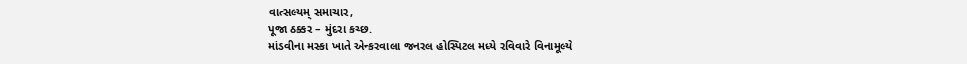વાત્સલ્યમ્ સમાચાર,
પૂજા ઠક્કર – મુંદરા કચ્છ.
માંડવીના મસ્કા ખાતે એન્કરવાલા જનરલ હોસ્પિટલ મધ્યે રવિવારે વિનામૂલ્યે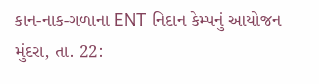કાન-નાક-ગળાના ENT નિદાન કેમ્પનું આયોજન
મુંદરા, તા. 22: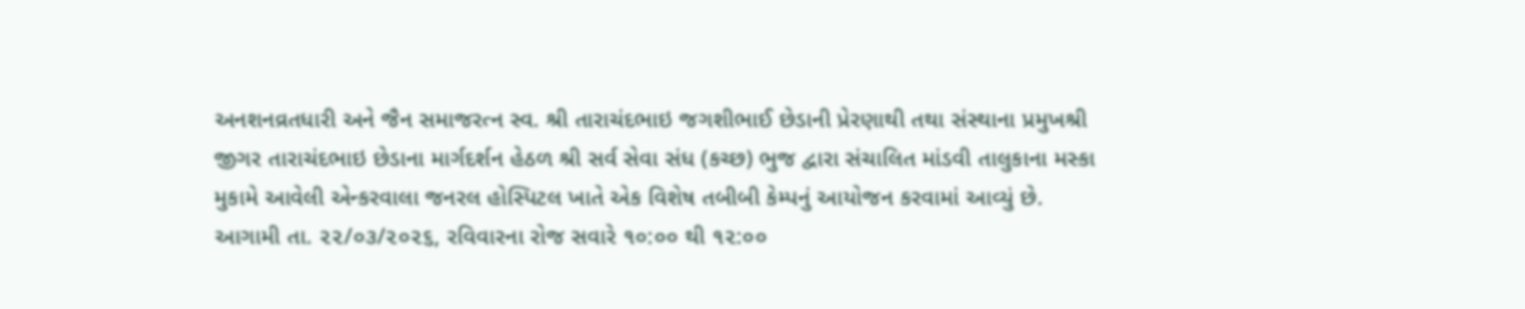અનશનવ્રતધારી અને જૈન સમાજરત્ન સ્વ. શ્રી તારાચંદભાઇ જગશીભાઈ છેડાની પ્રેરણાથી તથા સંસ્થાના પ્રમુખશ્રી જીગર તારાચંદભાઇ છેડાના માર્ગદર્શન હેઠળ શ્રી સર્વ સેવા સંધ (કચ્છ) ભુજ દ્વારા સંચાલિત માંડવી તાલુકાના મસ્કા મુકામે આવેલી એન્કરવાલા જનરલ હોસ્પિટલ ખાતે એક વિશેષ તબીબી કેમ્પનું આયોજન કરવામાં આવ્યું છે.
આગામી તા. ૨૨/૦૩/૨૦૨૬, રવિવારના રોજ સવારે ૧૦:૦૦ થી ૧૨:૦૦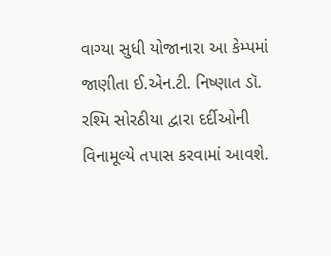વાગ્યા સુધી યોજાનારા આ કેમ્પમાં જાણીતા ઈ.એન.ટી. નિષ્ણાત ડૉ. રશ્મિ સોરઠીયા દ્વારા દર્દીઓની વિનામૂલ્યે તપાસ કરવામાં આવશે.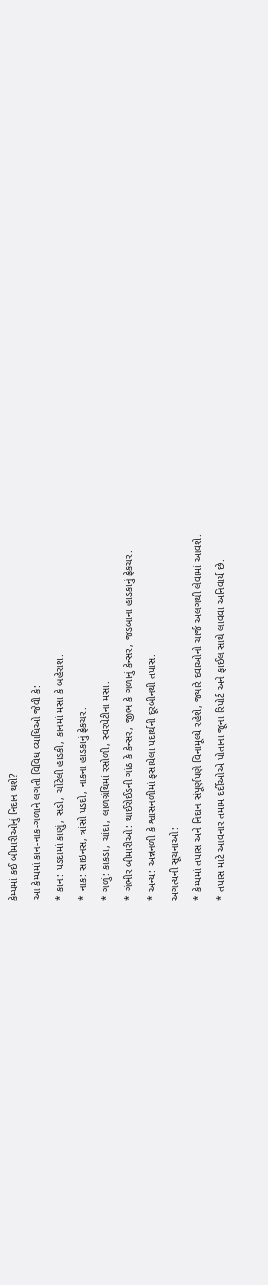કેમ્પમાં કઈ બીમારીઓનું નિદાન થશે?
આ કેમ્પમાં કાન-નાક-ગળાને લગતી વિવિધ વ્યાધિઓ જેવી કે:
* કાન: પડદામાં કાણું, સડો, ચોંટેલી હાડકી, કાનમાં મસા કે બહેરાશ.
* નાક: સાઇનસ, ત્રાંસો પડદો, નાકના હાડકાનું ફ્રેકચર.
* ગળું: કાકડા, ચાંદા, લાળગ્રંથિમાં રસોળી, સ્વરપેટીના મસા.
* ગંભીર બીમારીઓ: થાઈરોઈડની ગાંઠ કે કેન્સર, જીભ કે ગળાનું કેન્સર, જડબાના હાડકાનું ફ્રેકચર.
* અન્ય: અન્નનળી કે શ્વાસનળીમાં ફસાયેલા પદાર્થની દૂરબીનથી તપાસ.
અગત્યની સૂચનાઓ:
* કેમ્પમાં તપાસ અને નિદાન સંપૂર્ણપણે વિનામૂલ્યે રહેશે, જ્યારે દવાઓનો ચાર્જ અલગથી લેવામાં આવશે.
* તપાસ માટે આવનાર તમામ દર્દીઓએ પોતાના જૂના રિપોર્ટ અને ફાઈલ સાથે લાવવા અનિવાર્ય છે.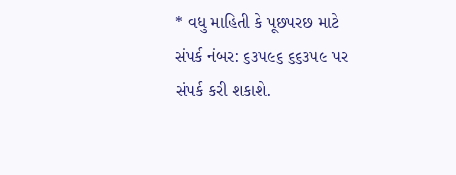* વધુ માહિતી કે પૂછપરછ માટે સંપર્ક નંબર: ૬૩૫૯૬ ૬૬૩૫૯ પર સંપર્ક કરી શકાશે.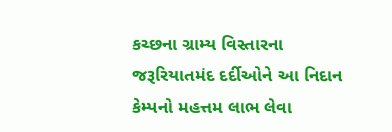કચ્છના ગ્રામ્ય વિસ્તારના જરૂરિયાતમંદ દર્દીઓને આ નિદાન કેમ્પનો મહત્તમ લાભ લેવા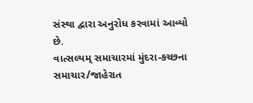સંસ્થા દ્વારા અનુરોધ કરવામાં આવ્યો છે.
વાત્સલ્યમ્ સમાચારમાં મુંદરા-કચ્છના સમાચાર/જાહેરાત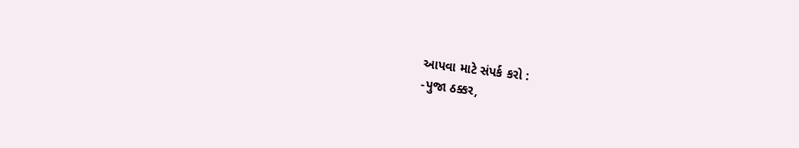આપવા માટે સંપર્ક કરો :
-પુજા ઠક્કર,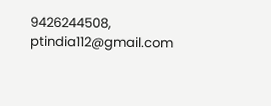9426244508,
ptindia112@gmail.com